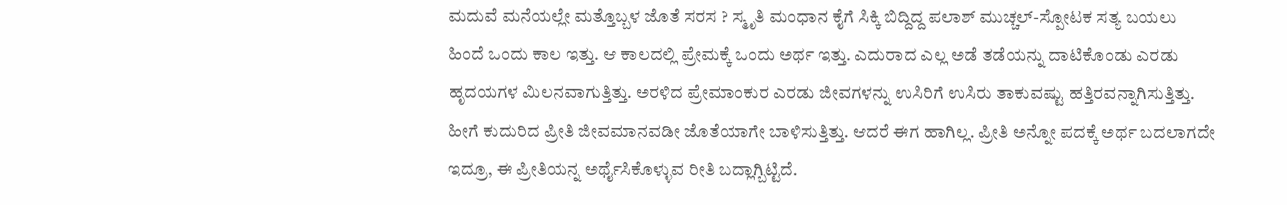ಮದುವೆ ಮನೆಯಲ್ಲೇ ಮತ್ತೊಬ್ಬಳ ಜೊತೆ ಸರಸ ? ಸ್ಮೃತಿ ಮಂಧಾನ ಕೈಗೆ ಸಿಕ್ಕಿ ಬಿದ್ದಿದ್ದ ಪಲಾಶ್ ಮುಚ್ಚಲ್-ಸ್ಪೋಟಕ ಸತ್ಯ ಬಯಲು
ಹಿಂದೆ ಒಂದು ಕಾಲ ಇತ್ತು. ಆ ಕಾಲದಲ್ಲಿ ಪ್ರೇಮಕ್ಕೆ ಒಂದು ಅರ್ಥ ಇತ್ತು. ಎದುರಾದ ಎಲ್ಲ ಅಡೆ ತಡೆಯನ್ನು ದಾಟಿಕೊಂಡು ಎರಡು ಹೃದಯಗಳ ಮಿಲನವಾಗುತ್ತಿತ್ತು. ಅರಳಿದ ಪ್ರೇಮಾಂಕುರ ಎರಡು ಜೀವಗಳನ್ನು ಉಸಿರಿಗೆ ಉಸಿರು ತಾಕುವಷ್ಟು ಹತ್ತಿರವನ್ನಾಗಿಸುತ್ತಿತ್ತು. ಹೀಗೆ ಕುದುರಿದ ಪ್ರೀತಿ ಜೀವಮಾನವಡೀ ಜೊತೆಯಾಗೇ ಬಾಳಿಸುತ್ತಿತ್ತು. ಆದರೆ ಈಗ ಹಾಗಿಲ್ಲ. ಪ್ರೀತಿ ಅನ್ನೋ ಪದಕ್ಕೆ ಅರ್ಥ ಬದಲಾಗದೇ ಇದ್ರೂ, ಈ ಪ್ರೀತಿಯನ್ನ ಅರ್ಥೈಸಿಕೊಳ್ಳುವ ರೀತಿ ಬದ್ಲಾಗ್ಬಿಟ್ಟಿದೆ.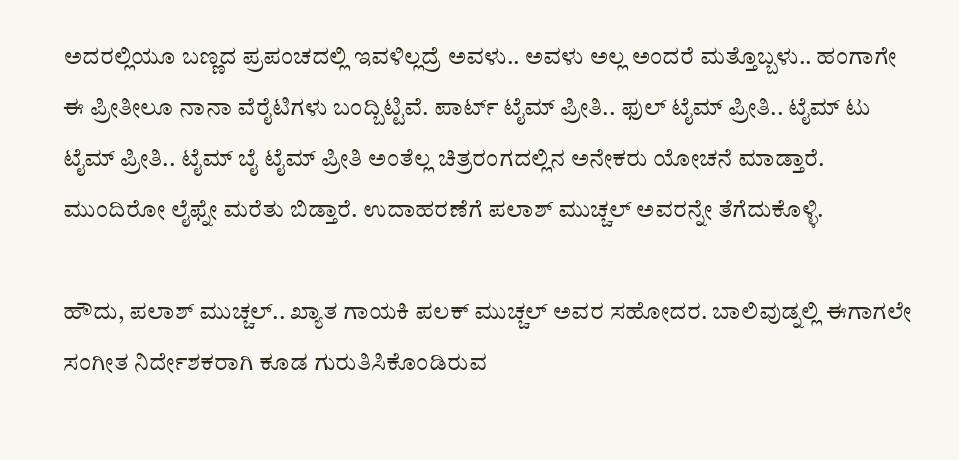ಅದರಲ್ಲಿಯೂ ಬಣ್ಣದ ಪ್ರಪಂಚದಲ್ಲಿ ಇವಳಿಲ್ಲದ್ರೆ ಅವಳು.. ಅವಳು ಅಲ್ಲ ಅಂದರೆ ಮತ್ತೊಬ್ಬಳು.. ಹಂಗಾಗೇ ಈ ಪ್ರೀತೀಲೂ ನಾನಾ ವೆರೈಟಿಗಳು ಬಂದ್ಬಿಟ್ಟಿವೆ. ಪಾರ್ಟ್ ಟೈಮ್ ಪ್ರೀತಿ.. ಫುಲ್ ಟೈಮ್ ಪ್ರೀತಿ.. ಟೈಮ್ ಟು ಟೈಮ್ ಪ್ರೀತಿ.. ಟೈಮ್ ಬೈ ಟೈಮ್ ಪ್ರೀತಿ ಅಂತೆಲ್ಲ ಚಿತ್ರರಂಗದಲ್ಲಿನ ಅನೇಕರು ಯೋಚನೆ ಮಾಡ್ತಾರೆ. ಮುಂದಿರೋ ಲೈಫ್ನೇ ಮರೆತು ಬಿಡ್ತಾರೆ. ಉದಾಹರಣೆಗೆ ಪಲಾಶ್ ಮುಚ್ಚಲ್ ಅವರನ್ನೇ ತೆಗೆದುಕೊಳ್ಳಿ.

ಹೌದು, ಪಲಾಶ್ ಮುಚ್ಚಲ್.. ಖ್ಯಾತ ಗಾಯಕಿ ಪಲಕ್ ಮುಚ್ಚಲ್ ಅವರ ಸಹೋದರ. ಬಾಲಿವುಡ್ನಲ್ಲಿ ಈಗಾಗಲೇ ಸಂಗೀತ ನಿರ್ದೇಶಕರಾಗಿ ಕೂಡ ಗುರುತಿಸಿಕೊಂಡಿರುವ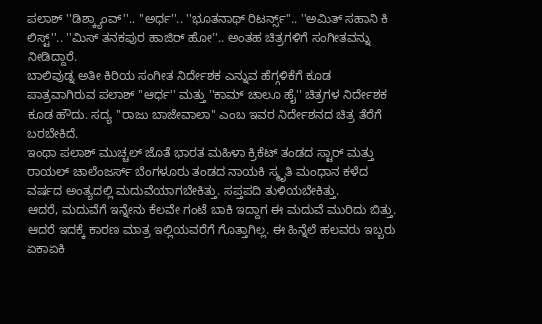ಪಲಾಶ್ ''ಡಿಶ್ಕ್ಯಾಂವ್''.. ''ಅರ್ಧ''.. ''ಭೂತನಾಥ್ ರಿಟರ್ನ್ಸ್''.. ''ಅಮಿತ್ ಸಹಾನಿ ಕಿ ಲಿಸ್ಟ್''.. ''ಮಿಸ್ ತನಕಪುರ ಹಾಜಿರ್ ಹೋ''.. ಅಂತಹ ಚಿತ್ರಗಳಿಗೆ ಸಂಗೀತವನ್ನು ನೀಡಿದ್ದಾರೆ.
ಬಾಲಿವುಡ್ನ ಅತೀ ಕಿರಿಯ ಸಂಗೀತ ನಿರ್ದೇಶಕ ಎನ್ನುವ ಹೆಗ್ಗಳಿಕೆಗೆ ಕೂಡ ಪಾತ್ರವಾಗಿರುವ ಪಲಾಶ್ ''ಆರ್ಧ'' ಮತ್ತು ''ಕಾಮ್ ಚಾಲೂ ಹೈ'' ಚಿತ್ರಗಳ ನಿರ್ದೇಶಕ ಕೂಡ ಹೌದು. ಸದ್ಯ ''ರಾಜು ಬಾಜೇವಾಲಾ'' ಎಂಬ ಇವರ ನಿರ್ದೇಶನದ ಚಿತ್ರ ತೆರೆಗೆ ಬರಬೇಕಿದೆ.
ಇಂಥಾ ಪಲಾಶ್ ಮುಚ್ಚಲ್ ಜೊತೆ ಭಾರತ ಮಹಿಳಾ ಕ್ರಿಕೆಟ್ ತಂಡದ ಸ್ಟಾರ್ ಮತ್ತು ರಾಯಲ್ ಚಾಲೆಂಜರ್ಸ್ ಬೆಂಗಳೂರು ತಂಡದ ನಾಯಕಿ ಸ್ಮೃತಿ ಮಂಧಾನ ಕಳೆದ ವರ್ಷದ ಅಂತ್ಯದಲ್ಲಿ ಮದುವೆಯಾಗಬೇಕಿತ್ತು. ಸಪ್ತಪದಿ ತುಳಿಯಬೇಕಿತ್ತು.
ಆದರೆ, ಮದುವೆಗೆ ಇನ್ನೇನು ಕೆಲವೇ ಗಂಟೆ ಬಾಕಿ ಇದ್ದಾಗ ಈ ಮದುವೆ ಮುರಿದು ಬಿತ್ತು. ಆದರೆ ಇದಕ್ಕೆ ಕಾರಣ ಮಾತ್ರ ಇಲ್ಲಿಯವರೆಗೆ ಗೊತ್ತಾಗಿಲ್ಲ. ಈ ಹಿನ್ನೆಲೆ ಹಲವರು ಇಬ್ಬರು ಏಕಾಏಕಿ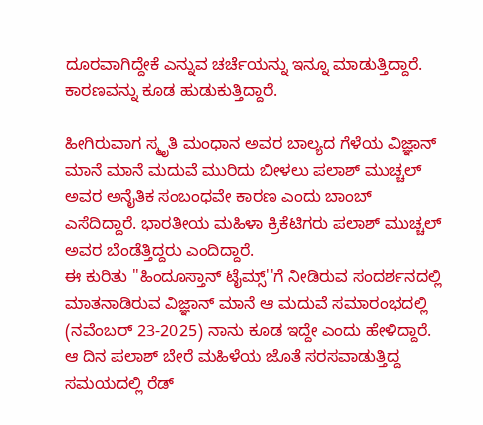ದೂರವಾಗಿದ್ದೇಕೆ ಎನ್ನುವ ಚರ್ಚೆಯನ್ನು ಇನ್ನೂ ಮಾಡುತ್ತಿದ್ದಾರೆ. ಕಾರಣವನ್ನು ಕೂಡ ಹುಡುಕುತ್ತಿದ್ದಾರೆ.

ಹೀಗಿರುವಾಗ ಸ್ಮೃತಿ ಮಂಧಾನ ಅವರ ಬಾಲ್ಯದ ಗೆಳೆಯ ವಿಜ್ಞಾನ್ ಮಾನೆ ಮಾನೆ ಮದುವೆ ಮುರಿದು ಬೀಳಲು ಪಲಾಶ್ ಮುಚ್ಚಲ್ ಅವರ ಅನೈತಿಕ ಸಂಬಂಧವೇ ಕಾರಣ ಎಂದು ಬಾಂಬ್ ಎಸೆದಿದ್ದಾರೆ. ಭಾರತೀಯ ಮಹಿಳಾ ಕ್ರಿಕೆಟಿಗರು ಪಲಾಶ್ ಮುಚ್ಚಲ್ ಅವರ ಬೆಂಡೆತ್ತಿದ್ದರು ಎಂದಿದ್ದಾರೆ.
ಈ ಕುರಿತು ''ಹಿಂದೂಸ್ತಾನ್ ಟೈಮ್ಸ್''ಗೆ ನೀಡಿರುವ ಸಂದರ್ಶನದಲ್ಲಿ ಮಾತನಾಡಿರುವ ವಿಜ್ಞಾನ್ ಮಾನೆ ಆ ಮದುವೆ ಸಮಾರಂಭದಲ್ಲಿ (ನವೆಂಬರ್ 23-2025) ನಾನು ಕೂಡ ಇದ್ದೇ ಎಂದು ಹೇಳಿದ್ದಾರೆ. ಆ ದಿನ ಪಲಾಶ್ ಬೇರೆ ಮಹಿಳೆಯ ಜೊತೆ ಸರಸವಾಡುತ್ತಿದ್ದ ಸಮಯದಲ್ಲಿ ರೆಡ್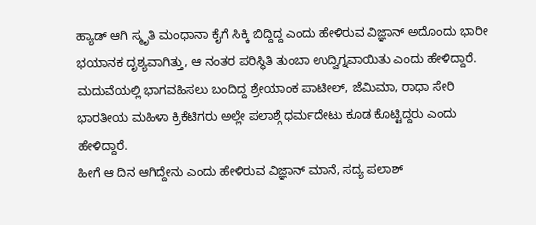ಹ್ಯಾಡ್ ಆಗಿ ಸ್ಮೃತಿ ಮಂಧಾನಾ ಕೈಗೆ ಸಿಕ್ಕಿ ಬಿದ್ದಿದ್ದ ಎಂದು ಹೇಳಿರುವ ವಿಜ್ಞಾನ್ ಅದೊಂದು ಭಾರೀ ಭಯಾನಕ ದೃಶ್ಯವಾಗಿತ್ತು, ಆ ನಂತರ ಪರಿಸ್ಥಿತಿ ತುಂಬಾ ಉದ್ವಿಗ್ನವಾಯಿತು ಎಂದು ಹೇಳಿದ್ದಾರೆ. ಮದುವೆಯಲ್ಲಿ ಭಾಗವಹಿಸಲು ಬಂದಿದ್ದ ಶ್ರೇಯಾಂಕ ಪಾಟೀಲ್, ಜೆಮಿಮಾ, ರಾಧಾ ಸೇರಿ ಭಾರತೀಯ ಮಹಿಳಾ ಕ್ರಿಕೆಟಿಗರು ಅಲ್ಲೇ ಪಲಾಶ್ಗೆ ಧರ್ಮದೇಟು ಕೂಡ ಕೊಟ್ಟಿದ್ದರು ಎಂದು ಹೇಳಿದ್ದಾರೆ.
ಹೀಗೆ ಆ ದಿನ ಆಗಿದ್ದೇನು ಎಂದು ಹೇಳಿರುವ ವಿಜ್ಞಾನ್ ಮಾನೆ, ಸದ್ಯ ಪಲಾಶ್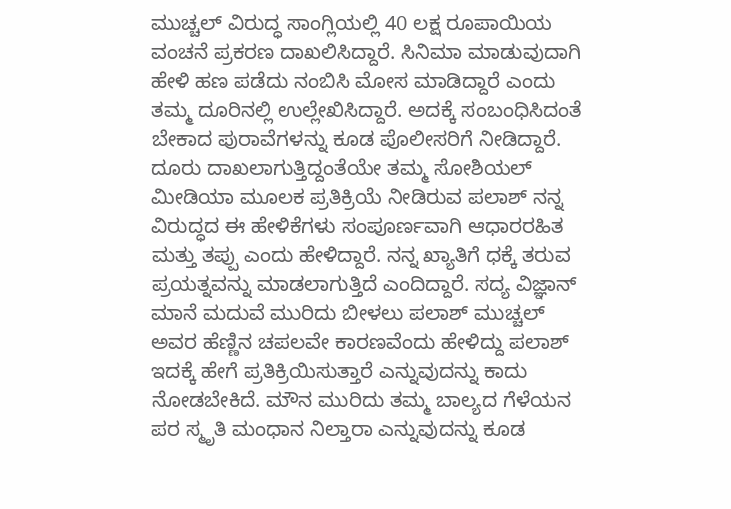ಮುಚ್ಚಲ್ ವಿರುದ್ಧ ಸಾಂಗ್ಲಿಯಲ್ಲಿ 40 ಲಕ್ಷ ರೂಪಾಯಿಯ ವಂಚನೆ ಪ್ರಕರಣ ದಾಖಲಿಸಿದ್ದಾರೆ. ಸಿನಿಮಾ ಮಾಡುವುದಾಗಿ ಹೇಳಿ ಹಣ ಪಡೆದು ನಂಬಿಸಿ ಮೋಸ ಮಾಡಿದ್ದಾರೆ ಎಂದು ತಮ್ಮ ದೂರಿನಲ್ಲಿ ಉಲ್ಲೇಖಿಸಿದ್ದಾರೆ. ಅದಕ್ಕೆ ಸಂಬಂಧಿಸಿದಂತೆ ಬೇಕಾದ ಪುರಾವೆಗಳನ್ನು ಕೂಡ ಪೊಲೀಸರಿಗೆ ನೀಡಿದ್ದಾರೆ.
ದೂರು ದಾಖಲಾಗುತ್ತಿದ್ದಂತೆಯೇ ತಮ್ಮ ಸೋಶಿಯಲ್ ಮೀಡಿಯಾ ಮೂಲಕ ಪ್ರತಿಕ್ರಿಯೆ ನೀಡಿರುವ ಪಲಾಶ್ ನನ್ನ ವಿರುದ್ಧದ ಈ ಹೇಳಿಕೆಗಳು ಸಂಪೂರ್ಣವಾಗಿ ಆಧಾರರಹಿತ ಮತ್ತು ತಪ್ಪು ಎಂದು ಹೇಳಿದ್ದಾರೆ. ನನ್ನ ಖ್ಯಾತಿಗೆ ಧಕ್ಕೆ ತರುವ ಪ್ರಯತ್ನವನ್ನು ಮಾಡಲಾಗುತ್ತಿದೆ ಎಂದಿದ್ದಾರೆ. ಸದ್ಯ ವಿಜ್ಞಾನ್ ಮಾನೆ ಮದುವೆ ಮುರಿದು ಬೀಳಲು ಪಲಾಶ್ ಮುಚ್ಚಲ್ ಅವರ ಹೆಣ್ಣಿನ ಚಪಲವೇ ಕಾರಣವೆಂದು ಹೇಳಿದ್ದು ಪಲಾಶ್ ಇದಕ್ಕೆ ಹೇಗೆ ಪ್ರತಿಕ್ರಿಯಿಸುತ್ತಾರೆ ಎನ್ನುವುದನ್ನು ಕಾದು ನೋಡಬೇಕಿದೆ. ಮೌನ ಮುರಿದು ತಮ್ಮ ಬಾಲ್ಯದ ಗೆಳೆಯನ ಪರ ಸ್ಮೃತಿ ಮಂಧಾನ ನಿಲ್ತಾರಾ ಎನ್ನುವುದನ್ನು ಕೂಡ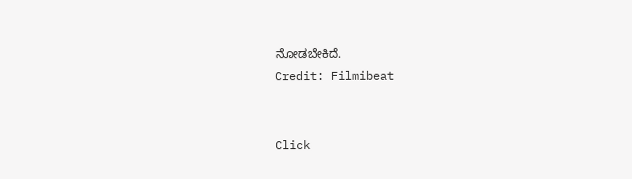ನೋಡಬೇಕಿದೆ.
Credit: Filmibeat


Click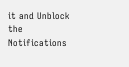it and Unblock the Notifications